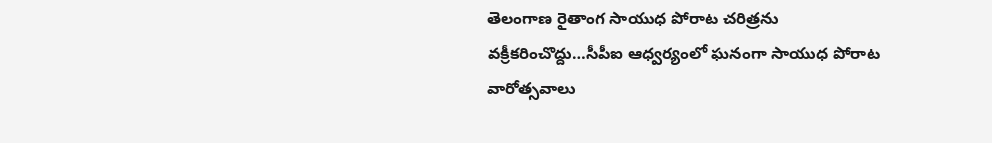తెలంగాణ రైతాంగ సాయుధ పోరాట చరిత్రను వక్రీకరించొద్దు…సీపీఐ ఆధ్వర్యంలో ఘనంగా సాయుధ పోరాట వారోత్సవాలు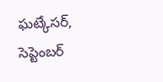ఘట్కేసర్, సెప్టెంబర్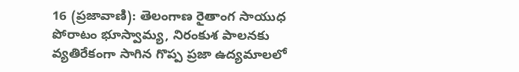16 (ప్రజావాణి): తెలంగాణ రైతాంగ సాయుధ పోరాటం భూస్వామ్య, నిరంకుశ పాలనకు వ్యతిరేకంగా సాగిన గొప్ప ప్రజా ఉద్యమాలలో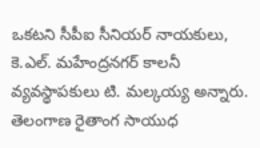ఒకటని సీపీఐ సీనియర్ నాయకులు, కె.ఎల్. మహేంద్రనగర్ కాలనీ వ్యవస్థాపకులు టి. మల్కయ్య అన్నారు. తెలంగాణ రైతాంగ సాయుధ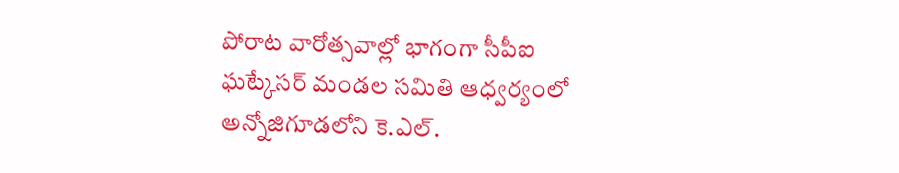పోరాట వారోత్సవాల్లో భాగంగా సీపీఐ ఘట్కేసర్ మండల సమితి ఆధ్వర్యంలో అన్నోజిగూడలోని కె.ఎల్.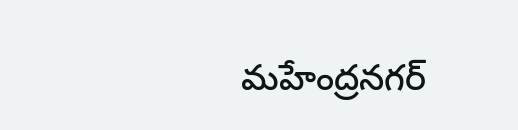మహేంద్రనగర్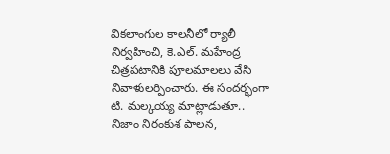వికలాంగుల కాలనీలో ర్యాలీ నిర్వహించి, కె.ఎల్. మహేంద్ర చిత్రపటానికి పూలమాలలు వేసి నివాళులర్పించారు. ఈ సందర్భంగా టి. మల్కయ్య మాట్లాడుతూ.. నిజాం నిరంకుశ పాలన,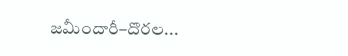జమీందారీ–దొరల...